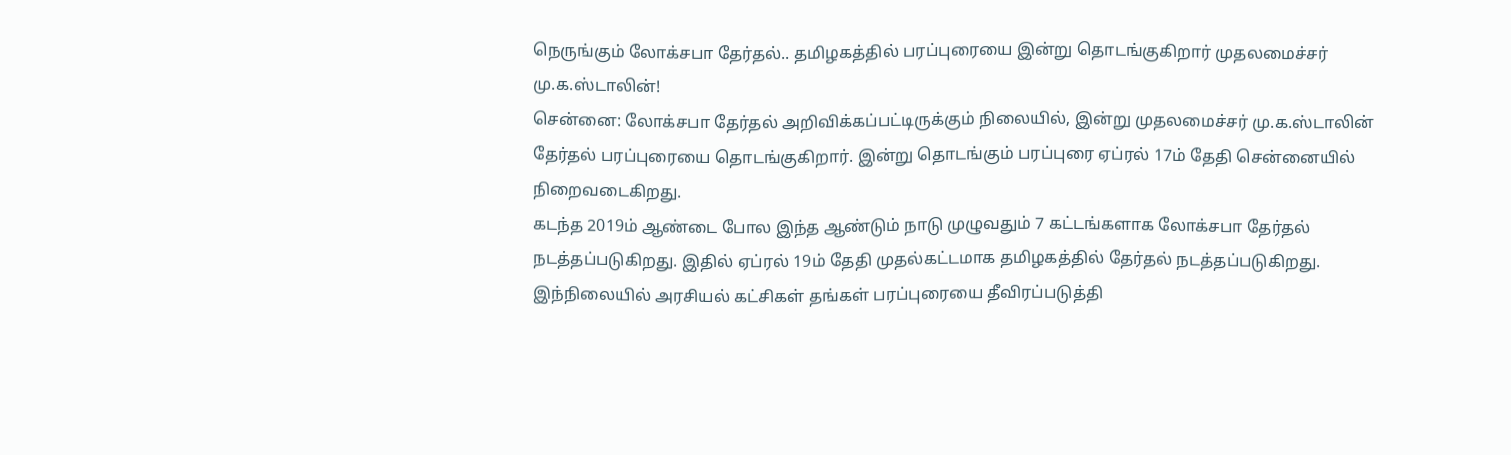நெருங்கும் லோக்சபா தேர்தல்.. தமிழகத்தில் பரப்புரையை இன்று தொடங்குகிறார் முதலமைச்சர் மு.க.ஸ்டாலின்!
சென்னை: லோக்சபா தேர்தல் அறிவிக்கப்பட்டிருக்கும் நிலையில், இன்று முதலமைச்சர் மு.க.ஸ்டாலின் தேர்தல் பரப்புரையை தொடங்குகிறார். இன்று தொடங்கும் பரப்புரை ஏப்ரல் 17ம் தேதி சென்னையில் நிறைவடைகிறது.
கடந்த 2019ம் ஆண்டை போல இந்த ஆண்டும் நாடு முழுவதும் 7 கட்டங்களாக லோக்சபா தேர்தல் நடத்தப்படுகிறது. இதில் ஏப்ரல் 19ம் தேதி முதல்கட்டமாக தமிழகத்தில் தேர்தல் நடத்தப்படுகிறது. இந்நிலையில் அரசியல் கட்சிகள் தங்கள் பரப்புரையை தீவிரப்படுத்தி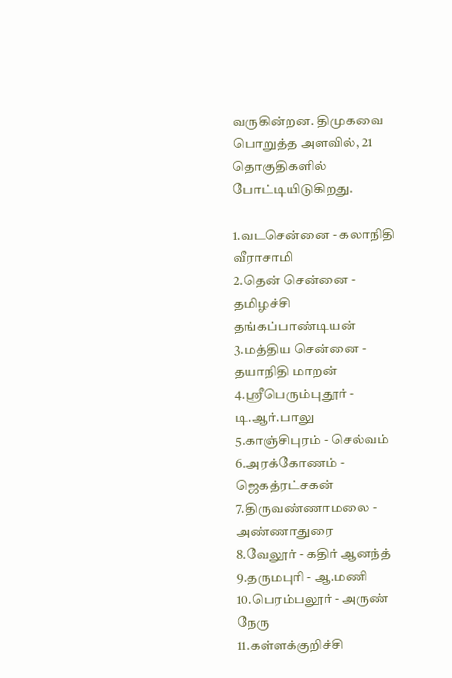வருகின்றன. திமுகவை பொறுத்த அளவில், 21 தொகுதிகளில் போட்டியிடுகிறது.

1.வடசென்னை - கலாநிதி வீராசாமி
2.தென் சென்னை - தமிழச்சி தங்கப்பாண்டியன்
3.மத்திய சென்னை - தயாநிதி மாறன்
4.ஸ்ரீபெரும்புதூர் - டி.ஆர்.பாலு
5.காஞ்சிபுரம் - செல்வம்
6.அரக்கோணம் - ஜெகத்ரட்சகன்
7.திருவண்ணாமலை - அண்ணாதுரை
8.வேலூர் - கதிர் ஆனந்த்
9.தருமபுரி - ஆ.மணி
10.பெரம்பலூர் - அருண் நேரு
11.கள்ளக்குறிச்சி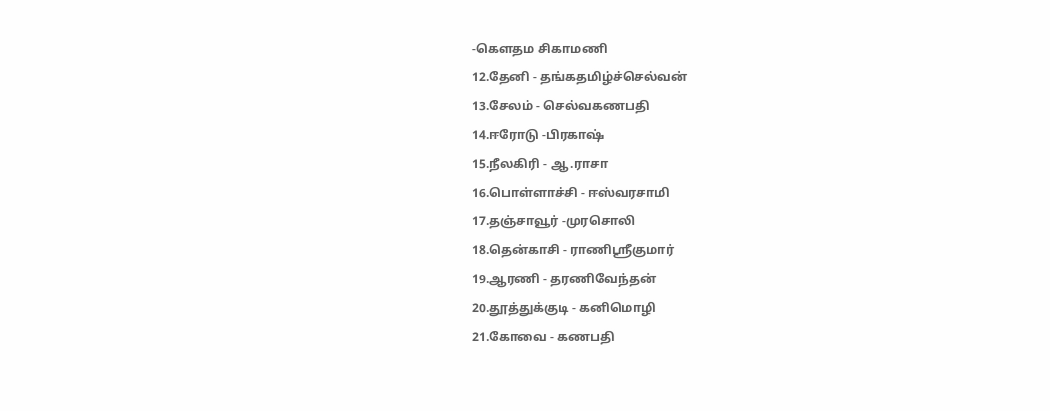-கௌதம சிகாமணி
12.தேனி - தங்கதமிழ்ச்செல்வன்
13.சேலம் - செல்வகணபதி
14.ஈரோடு -பிரகாஷ்
15.நீலகிரி - ஆ.ராசா
16.பொள்ளாச்சி - ஈஸ்வரசாமி
17.தஞ்சாவூர் -முரசொலி
18.தென்காசி - ராணிஸ்ரீகுமார்
19.ஆரணி - தரணிவேந்தன்
20.தூத்துக்குடி - கனிமொழி
21.கோவை - கணபதி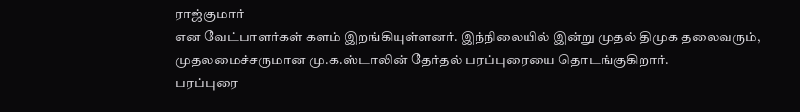ராஜ்குமார்
என வேட்பாளர்கள் களம் இறங்கியுள்ளனர். இந்நிலையில் இன்று முதல் திமுக தலைவரும், முதலமைச்சருமான மு.க.ஸ்டாலின் தேர்தல் பரப்புரையை தொடங்குகிறார்.
பரப்புரை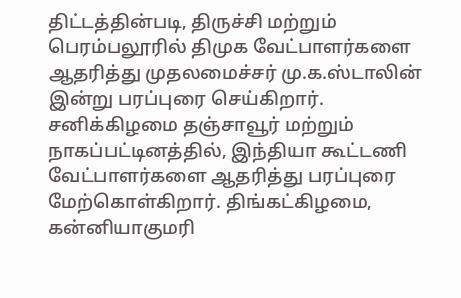திட்டத்தின்படி, திருச்சி மற்றும் பெரம்பலூரில் திமுக வேட்பாளர்களை ஆதரித்து முதலமைச்சர் மு.க.ஸ்டாலின் இன்று பரப்புரை செய்கிறார். சனிக்கிழமை தஞ்சாவூர் மற்றும் நாகப்பட்டினத்தில், இந்தியா கூட்டணி வேட்பாளர்களை ஆதரித்து பரப்புரை மேற்கொள்கிறார். திங்கட்கிழமை, கன்னியாகுமரி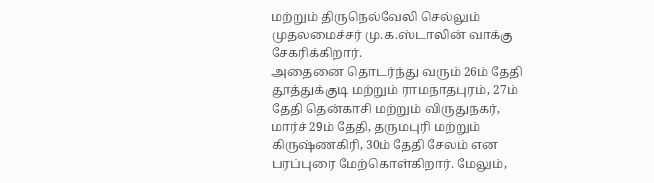மற்றும் திருநெல்வேலி செல்லும் முதலமைச்சர் மு.க.ஸ்டாலின் வாக்கு சேகரிக்கிறார்.
அதைனை தொடர்ந்து வரும் 26ம் தேதி தூத்துக்குடி மற்றும் ராமநாதபுரம், 27ம் தேதி தென்காசி மற்றும் விருதுநகர், மார்ச் 29ம் தேதி, தருமபுரி மற்றும் கிருஷ்ணகிரி, 30ம் தேதி சேலம் என பரப்புரை மேற்கொள்கிறார். மேலும்,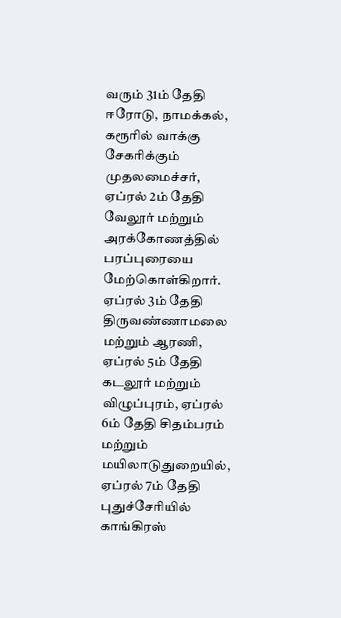வரும் 31ம் தேதி ஈரோடு, நாமக்கல், கரூரில் வாக்கு சேகரிக்கும் முதலமைச்சர், ஏப்ரல் 2ம் தேதி வேலூர் மற்றும் அரக்கோணத்தில் பரப்புரையை மேற்கொள்கிறார்.
ஏப்ரல் 3ம் தேதி திருவண்ணாமலை மற்றும் ஆரணி, ஏப்ரல் 5ம் தேதி கடலூர் மற்றும் விழுப்புரம், ஏப்ரல் 6ம் தேதி சிதம்பரம் மற்றும் மயிலாடுதுறையில், ஏப்ரல் 7ம் தேதி புதுச்சேரியில் காங்கிரஸ்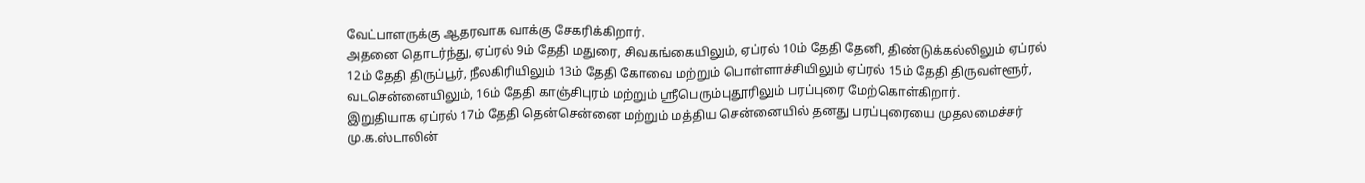வேட்பாளருக்கு ஆதரவாக வாக்கு சேகரிக்கிறார்.
அதனை தொடர்ந்து, ஏப்ரல் 9ம் தேதி மதுரை, சிவகங்கையிலும், ஏப்ரல் 10ம் தேதி தேனி, திண்டுக்கல்லிலும் ஏப்ரல் 12ம் தேதி திருப்பூர், நீலகிரியிலும் 13ம் தேதி கோவை மற்றும் பொள்ளாச்சியிலும் ஏப்ரல் 15ம் தேதி திருவள்ளூர், வடசென்னையிலும், 16ம் தேதி காஞ்சிபுரம் மற்றும் ஸ்ரீபெரும்புதூரிலும் பரப்புரை மேற்கொள்கிறார்.
இறுதியாக ஏப்ரல் 17ம் தேதி தென்சென்னை மற்றும் மத்திய சென்னையில் தனது பரப்புரையை முதலமைச்சர் மு.க.ஸ்டாலின்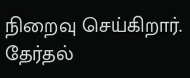நிறைவு செய்கிறார். தேர்தல்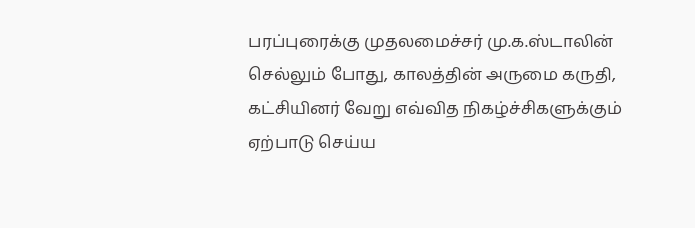பரப்புரைக்கு முதலமைச்சர் மு.க.ஸ்டாலின் செல்லும் போது, காலத்தின் அருமை கருதி, கட்சியினர் வேறு எவ்வித நிகழ்ச்சிகளுக்கும் ஏற்பாடு செய்ய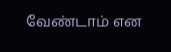வேண்டாம் என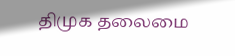திமுக தலைமை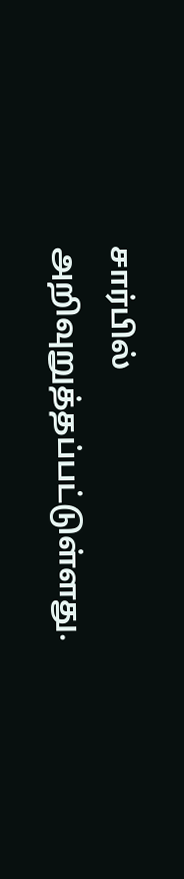சார்பில் அறிவுறுத்தப்பட்டுள்ளது.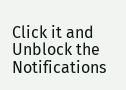Click it and Unblock the Notifications